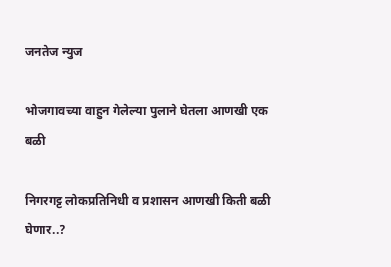जनतेज न्युज

भोजगावच्या वाहुन गेलेल्या पुलाने घेतला आणखी एक बळी

निगरगट्ट लोकप्रतिनिधी व प्रशासन आणखी किती बळी घेणार..?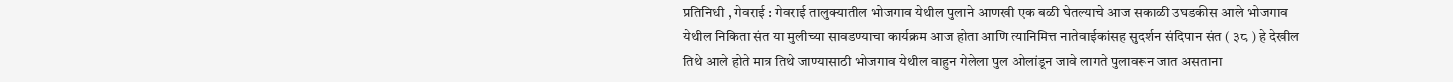प्रतिनिधी , गेवराई : गेवराई तालुक्यातील भोजगाव येथील पुलाने आणखी एक बळी घेतल्याचे आज सकाळी उघडकीस आले भोजगाव येथील निकिता संत या मुलीच्या सावडण्याचा कार्यक्रम आज होता आणि त्यानिमित्त नातेवाईकांसह सुदर्शन संदिपान संत ( ३८ ) हे देखील तिथे आले होते मात्र तिथे जाण्यासाठी भोजगाव येथील वाहुन गेलेला पुल ओलांडून जावे लागते पुलावरून जात असताना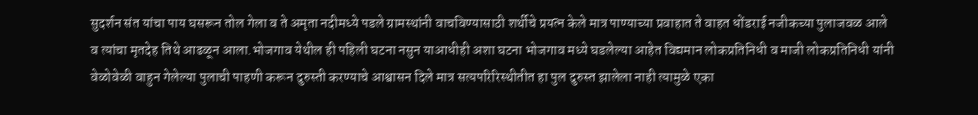सुदर्शन संत यांचा पाय घसरून तोल गेला व ते अमृता नदीमध्ये पडले ग्रामस्थांनी वाचविण्यासाठी शर्थीचे प्रयत्न केले मात्र पाण्याच्या प्रवाहात ते वाहत धोंडराई नजीकच्या पुलाजवळ आले व त्यांचा मृतदेह तिथे आढळून आला.भोजगाव येथील ही पहिली घटना नसुन याआधीही अशा घटना भोजगाव मध्ये घडलेल्या आहेत विद्यमान लोकप्रतिनिधी व माजी लोकप्रतिनिधी यांनी वेळोवेळी वाहुन गेलेल्या पुलाची पाहणी करून दुरुस्ती करण्याचे आश्वासन दिले मात्र सत्यपरिरिस्थीतीत हा पुल दुरुस्त झालेला नाही त्यामुळे एका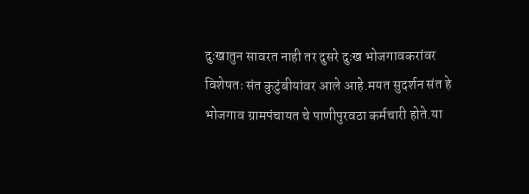दुःखातुन सावरत नाही तर दुसरे दुःख भोजगावकरांवर विशेषतः संत कुटुंबीयांवर आले आहे.मयत सुदर्शन संत हे भोजगाव ग्रामपंचायत चे पाणीपुरवठा कर्मचारी होते.या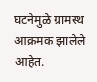घटनेमुळे ग्रामस्थ आक्रमक झालेले आहेत.